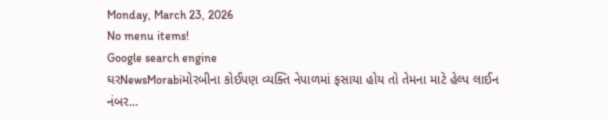Monday, March 23, 2026
No menu items!
Google search engine
ઘરNewsMorabiમોરબીના કોઈપણ વ્યક્તિ નેપાળમાં ફસાયા હોય તો તેમના માટે હેલ્પ લાઈન નંબર...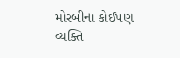મોરબીના કોઈપણ વ્યક્તિ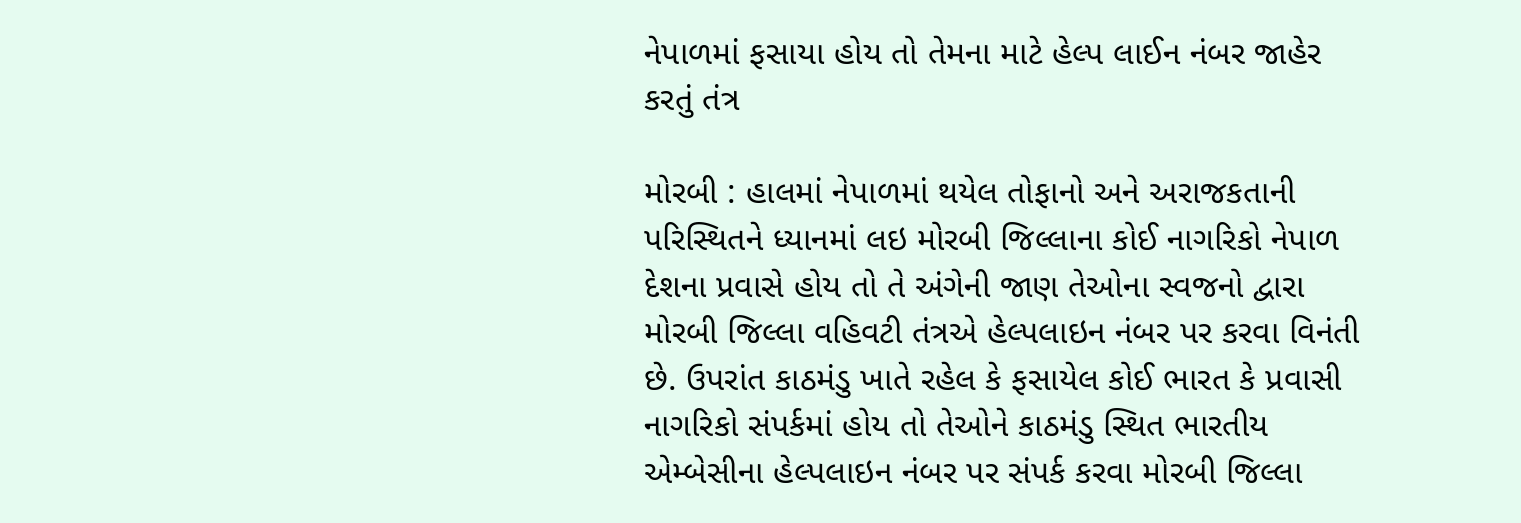નેપાળમાં ફસાયા હોય તો તેમના માટે હેલ્પ લાઈન નંબર જાહેર કરતું તંત્ર

મોરબી : હાલમાં નેપાળમાં થયેલ તોફાનો અને અરાજકતાની પરિસ્થિતને ધ્યાનમાં લઇ મોરબી જિલ્લાના કોઈ નાગરિકો નેપાળ દેશના પ્રવાસે હોય તો તે અંગેની જાણ તેઓના સ્વજનો દ્વારા મોરબી જિલ્લા વહિવટી તંત્રએ હેલ્પલાઇન નંબર પર કરવા વિનંતી છે. ઉપરાંત કાઠમંડુ ખાતે રહેલ કે ફસાયેલ કોઈ ભારત કે પ્રવાસી નાગરિકો સંપર્કમાં હોય તો તેઓને કાઠમંડુ સ્થિત ભારતીય એમ્બેસીના હેલ્પલાઇન નંબર પર સંપર્ક કરવા મોરબી જિલ્લા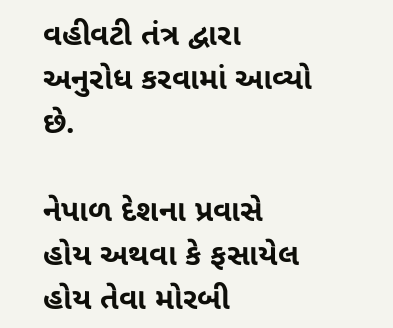વહીવટી તંત્ર દ્વારા અનુરોધ કરવામાં આવ્યો છે.

નેપાળ દેશના પ્રવાસે હોય અથવા કે ફસાયેલ હોય તેવા મોરબી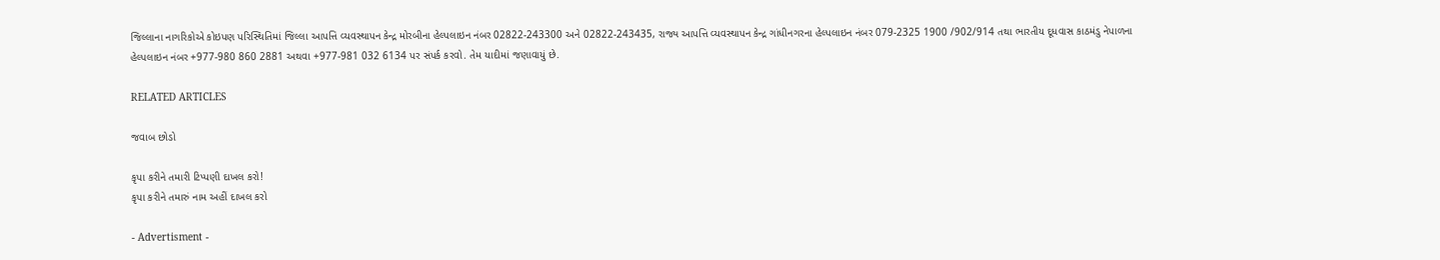જિલ્લાના નાગરિકોએ કોઇપણ પરિસ્થિતિમાં જિલ્લા આપત્તિ વ્યવસ્થાપન કેન્દ્ર મોરબીના હેલ્પલાઇન નંબર 02822-243300 અને 02822-243435, રાજ્ય આપત્તિ વ્યવસ્થાપન કેન્દ્ર ગાંધીનગરના હેલ્પલાઇન નંબર 079-2325 1900 /902/914 તથા ભારતીય દૂધવાસ કાઠમંડુ નેપાળના હેલ્પલાઇન નંબર +977-980 860 2881 અથવા +977-981 032 6134 પર સંપર્ક કરવો. તેમ યાદીમાં જણાવાયું છે.

RELATED ARTICLES

જવાબ છોડો

કૃપા કરીને તમારી ટિપ્પણી દાખલ કરો!
કૃપા કરીને તમારું નામ અહીં દાખલ કરો

- Advertisment -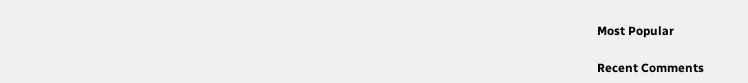Most Popular

Recent Comments